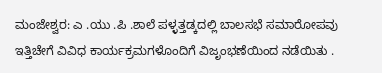ಮಂಜೇಶ್ವರ: ಎ .ಯು .ಪಿ .ಶಾಲೆ ಪಳ್ಳತ್ತಡ್ಕದಲ್ಲಿ ಬಾಲಸಭೆ ಸಮಾರೋಪವು ಇತ್ತಿಚೇಗೆ ವಿವಿಧ ಕಾರ್ಯಕ್ರಮಗಳೊಂದಿಗೆ ವಿಜೃಂಭಣೆಯಿಂದ ನಡೆಯಿತು .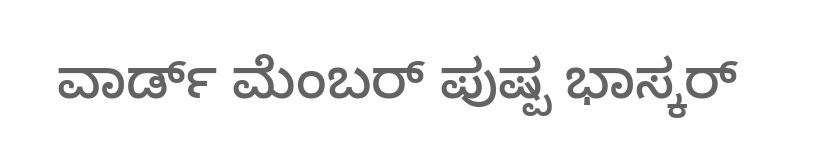ವಾರ್ಡ್ ಮೆಂಬರ್ ಪುಷ್ಪ ಭಾಸ್ಕರ್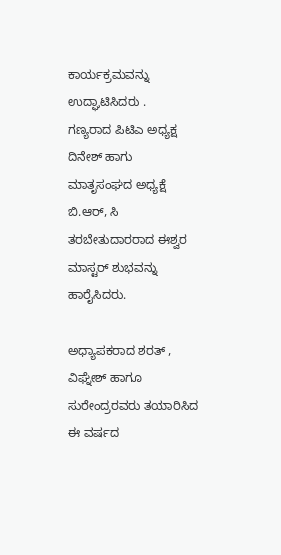ಕಾರ್ಯಕ್ರಮವನ್ನು ಉದ್ಘಾಟಿಸಿದರು .
ಗಣ್ಯರಾದ ಪಿಟಿಎ ಅಧ್ಯಕ್ಷ ದಿನೇಶ್ ಹಾಗು ಮಾತೃಸಂಘದ ಅಧ್ಯಕ್ಷೆ ಬಿ.ಆರ್, ಸಿ ತರಬೇತುದಾರರಾದ ಈಶ್ವರ ಮಾಸ್ಟರ್ ಶುಭವನ್ನು ಹಾರೈಸಿದರು.

ಅಧ್ಯಾಪಕರಾದ ಶರತ್ , ವಿಘ್ನೇಶ್ ಹಾಗೂ ಸುರೇಂದ್ರರವರು ತಯಾರಿಸಿದ ಈ ವರ್ಷದ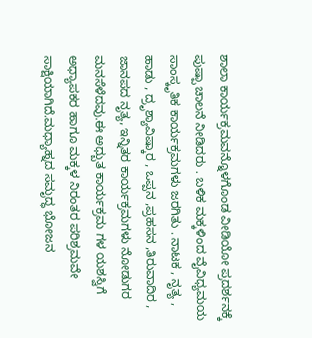ಶಾಲಾ ಕಾರ್ಯಕ್ರಮವನ್ನೊಳಗೊಂಡ ವೀಡಿಯೋ ಪ್ರದರ್ಶನಕ್ಕೆ ಪುಷ್ಪಾ ಚಾಲನೆ ನೀಡಿದರು . ಬಳಿಕ ಮಕ್ಕಳಿಂದ ವೈವಿಧ್ಯಮಯ ಸಾಂಸ್ಕೃತಿಕ ಕಾರ್ಯಕ್ರಮಗಳು ಜರಗಿತು . ನಾಟಕ , ನೃತ್ಯ , ಹಾಡು , ದ್ರೃಶ್ಯಾವಿಷ್ಕಾರ , ಒಪ್ಪನ ,ಪ್ರಹಸನ ,ತಿರುವಾದಿರ , ಜಾನಪದ ನೃತ್ಯ, ಇನ್ನಿತರ ಕಾರ್ಯಕ್ರಮಗಳು ನೋಡುಗರ ಮನಸೆಳೆದವು.ಈ ಅಧ್ಬುತ ಕಾರ್ಯಕ್ರಮ ಗಳ ಯಶಸ್ವಿಗೆ ಅಧ್ಯಾಪಕರ ಹಾಗೂ ಮಕ್ಕಳ ನಿರಂತರ ಪರಿಶ್ರಮವೇ ಸಾಕ್ಷಿಯಾಗಿದೆ.ಮಧ್ಯಾಹ್ನದ ಸಮೃದ್ಧ ಭೋಜನ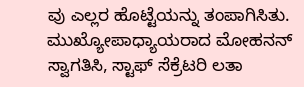ವು ಎಲ್ಲರ ಹೊಟ್ಟೆಯನ್ನು ತಂಪಾಗಿಸಿತು. ಮುಖ್ಯೋಪಾಧ್ಯಾಯರಾದ ಮೋಹನನ್ ಸ್ವಾಗತಿಸಿ, ಸ್ಟಾಫ್ ಸೆಕ್ರೆಟರಿ ಲತಾ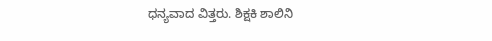ಧನ್ಯವಾದ ವಿತ್ತರು. ಶಿಕ್ಷಕಿ ಶಾಲಿನಿ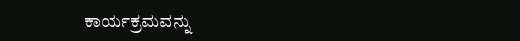ಕಾರ್ಯಕ್ರಮವನ್ನು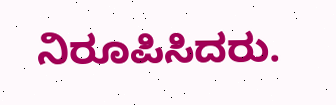ನಿರೂಪಿಸಿದರು.